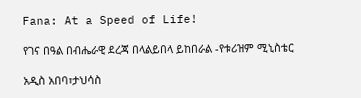Fana: At a Speed of Life!

የገና በዓል በብሔራዊ ደረጃ በላልይበላ ይከበራል -የቱሪዝም ሚኒስቴር

አዲስ አበባ፣ታህሳስ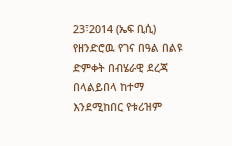23፣2014 (ኤፍ ቢሲ) የዘንድሮዉ የገና በዓል በልዩ ድምቀት በብሄራዊ ደረጃ በላልይበላ ከተማ እንደሚከበር የቱሪዝም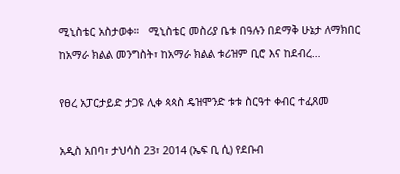ሚኒስቴር አስታወቀ።   ሚኒስቴር መስሪያ ቤቱ በዓሉን በደማቅ ሁኔታ ለማክበር ከአማራ ክልል መንግስት፣ ከአማራ ክልል ቱሪዝም ቢሮ እና ከደብረ…

የፀረ አፓርታይድ ታጋዩ ሊቀ ጳጳስ ዴዝሞንድ ቱቱ ስርዓተ ቀብር ተፈጸመ

አዲስ አበባ፣ ታህሳስ 23፣ 2014 (ኤፍ ቢ ሲ) የደቡብ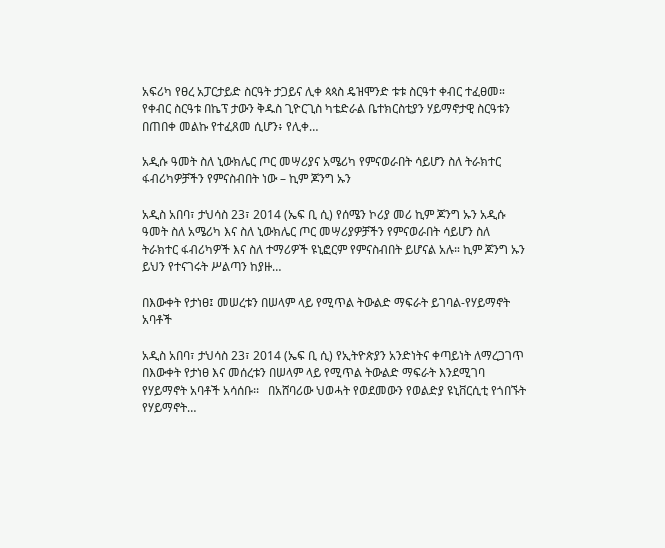አፍሪካ የፀረ አፓርታይድ ስርዓት ታጋይና ሊቀ ጳጳስ ዴዝሞንድ ቱቱ ስርዓተ ቀብር ተፈፀመ።   የቀብር ስርዓቱ በኬፕ ታውን ቅዱስ ጊዮርጊስ ካቴድራል ቤተክርስቲያን ሃይማኖታዊ ስርዓቱን በጠበቀ መልኩ የተፈጸመ ሲሆን፥ የሊቀ…

አዲሱ ዓመት ስለ ኒውክሌር ጦር መሣሪያና አሜሪካ የምናወራበት ሳይሆን ስለ ትራክተር ፋብሪካዎቻችን የምናስብበት ነው – ኪም ጆንግ ኡን

አዲስ አበባ፣ ታህሳስ 23፣ 2014 (ኤፍ ቢ ሲ) የሰሜን ኮሪያ መሪ ኪም ጆንግ ኡን አዲሱ ዓመት ስለ አሜሪካ እና ስለ ኒውክሌር ጦር መሣሪያዎቻችን የምናወራበት ሳይሆን ስለ ትራክተር ፋብሪካዎች እና ስለ ተማሪዎች ዩኒፎርም የምናስብበት ይሆናል አሉ። ኪም ጆንግ ኡን ይህን የተናገሩት ሥልጣን ከያዙ…

በእውቀት የታነፀ፤ መሠረቱን በሠላም ላይ የሚጥል ትውልድ ማፍራት ይገባል-የሃይማኖት አባቶች

አዲስ አበባ፣ ታህሳስ 23፣ 2014 (ኤፍ ቢ ሲ) የኢትዮጵያን አንድነትና ቀጣይነት ለማረጋገጥ በእውቀት የታነፀ እና መሰረቱን በሠላም ላይ የሚጥል ትውልድ ማፍራት እንደሚገባ የሃይማኖት አባቶች አሳሰቡ፡፡   በአሸባሪው ህወሓት የወደመውን የወልድያ ዩኒቨርሲቲ የጎበኙት የሃይማኖት…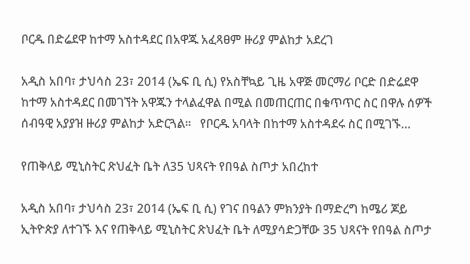ቦርዱ በድሬደዋ ከተማ አስተዳደር በአዋጁ አፈጻፀም ዙሪያ ምልከታ አደረገ

አዲስ አበባ፣ ታህሳስ 23፣ 2014 (ኤፍ ቢ ሲ) የአስቸኳይ ጊዜ አዋጅ መርማሪ ቦርድ በድሬደዋ ከተማ አስተዳደር በመገኘት አዋጁን ተላልፈዋል በሚል በመጠርጠር በቁጥጥር ስር በዋሉ ሰዎች ሰብዓዊ አያያዝ ዙሪያ ምልከታ አድርጓል፡፡   የቦርዱ አባላት በከተማ አስተዳደሩ ስር በሚገኙ…

የጠቅላይ ሚኒስትር ጽህፈት ቤት ለ35 ህጻናት የበዓል ስጦታ አበረከተ

አዲስ አበባ፣ ታህሳስ 23፣ 2014 (ኤፍ ቢ ሲ) የገና በዓልን ምክንያት በማድረግ ከሜሪ ጆይ ኢትዮጵያ ለተገኙ እና የጠቅላይ ሚኒስትር ጽህፈት ቤት ለሚያሳድጋቸው 35 ህጻናት የበዓል ስጦታ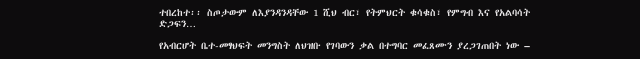ተበረከተ፡፡ ስጦታውም ለእያንዳንዳቸው 1 ሺህ ብር፣ የትምህርት ቁሳቁስ፣ የምግብ እና የአልባሳት ድጋፍን…

የአብርሆት ቤተ-መፃህፍት መንግስት ለህዝቡ የገባውን ቃል በተግባር መፈጸሙን ያረጋገጠበት ነው –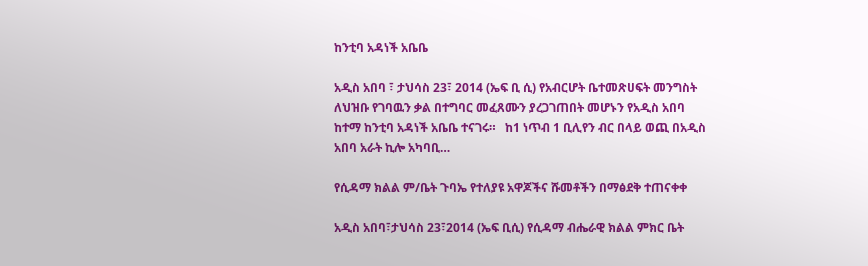ከንቲባ አዳነች አቤቤ

አዲስ አበባ ፣ ታህሳስ 23፣ 2014 (ኤፍ ቢ ሲ) የአብርሆት ቤተመጽሀፍት መንግስት ለህዝቡ የገባዉን ቃል በተግባር መፈጸሙን ያረጋገጠበት መሆኑን የአዲስ አበባ ከተማ ከንቲባ አዳነች አቤቤ ተናገሩ።   ከ1 ነጥብ 1 ቢሊየን ብር በላይ ወጪ በአዲስ አበባ አራት ኪሎ አካባቢ…

የሲዳማ ክልል ም/ቤት ጉባኤ የተለያዩ አዋጆችና ሹመቶችን በማፅደቅ ተጠናቀቀ

አዲስ አበባ፣ታህሳስ 23፣2014 (ኤፍ ቢሲ) የሲዳማ ብሔራዊ ክልል ምክር ቤት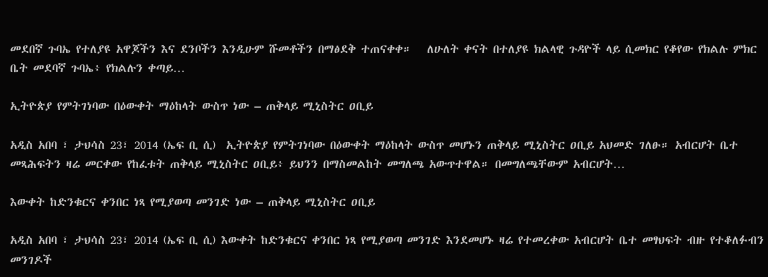መደበኛ ጉባኤ የተለያዩ አዋጆችን እና ደንቦችን እንዲሁም ሹመቶችን በማፅደቅ ተጠናቀቀ።   ለሁለት ቀናት በተለያዩ ክልላዊ ጉዳዮች ላይ ሲመክር የቆየው የክልሉ ምክር ቤት መደባኛ ጉባኤ፥ የክልሉን ቀጣይ…

ኢትዮጵያ የምትገነባው በዕውቀት ማዕከላት ውስጥ ነው – ጠቅላይ ሚኒስትር ዐቢይ

አዲስ አበባ ፣ ታህሳስ 23፣ 2014 (ኤፍ ቢ ሲ)  ኢትዮጵያ የምትገነባው በዕውቀት ማዕከላት ውስጥ መሆኑን ጠቅላይ ሚኒስትር ዐቢይ አህመድ ገለፁ። አብርሆት ቤተ መጻሕፍትን ዛሬ መርቀው የከፈቱት ጠቅላይ ሚኒስትር ዐቢይ፥ ይህንን በማስመልከት መግለጫ አውጥተዋል። በመግለጫቸውም አብርሆት…

እውቀት ከድንቁርና ቀንበር ነጻ የሚያወጣ መንገድ ነው – ጠቅላይ ሚኒስትር ዐቢይ

አዲስ አበባ ፣ ታህሳስ 23፣ 2014 (ኤፍ ቢ ሲ) እውቀት ከድንቁርና ቀንበር ነጻ የሚያወጣ መንገድ እንደመሆኑ ዛሬ የተመረቀው አብርሆት ቤተ መፃህፍት ብዙ የተቆለፉብን መንገዶች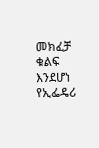መክፈቻ ቁልፍ እንደሆነ የኢፌዴሪ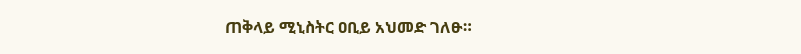ጠቅላይ ሚኒስትር ዐቢይ አህመድ ገለፁ።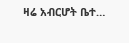ዛሬ አብርሆት ቤተ…